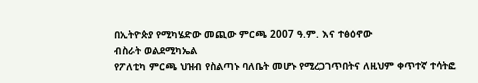በኢትዮጵያ የሚካሄድው መጪው ምርጫ 2007 ዓ.ም. እና ተፅዕኖው
ብስራት ወልደሚካኤል
የፖለቲካ ምርጫ ህዝብ የስልጣኑ ባለቤት መሆኑ የሚረጋገጥበትና ለዚህም ቀጥተኛ ተሳትፎ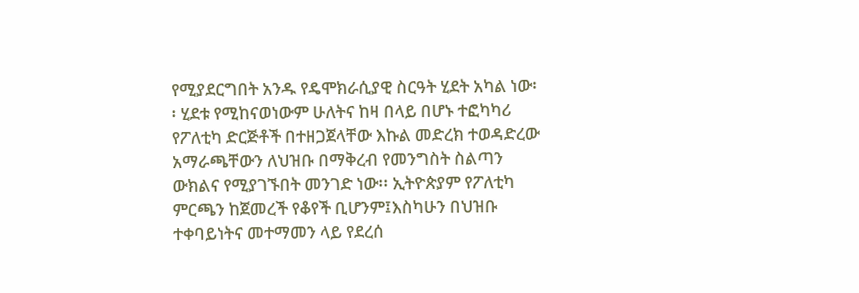የሚያደርግበት አንዱ የዴሞክራሲያዊ ስርዓት ሂደት አካል ነው፡፡ ሂደቱ የሚከናወነውም ሁለትና ከዛ በላይ በሆኑ ተፎካካሪ የፖለቲካ ድርጅቶች በተዘጋጀላቸው እኩል መድረክ ተወዳድረው አማራጫቸውን ለህዝቡ በማቅረብ የመንግስት ስልጣን ውክልና የሚያገኙበት መንገድ ነው፡፡ ኢትዮጵያም የፖለቲካ ምርጫን ከጀመረች የቆየች ቢሆንም፤እስካሁን በህዝቡ ተቀባይነትና መተማመን ላይ የደረሰ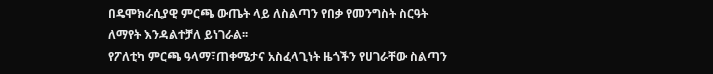በዴሞክራሲያዊ ምርጫ ውጤት ላይ ለስልጣን የበቃ የመንግስት ስርዓት ለማየት እንዳልተቻለ ይነገራል፡፡
የፖለቲካ ምርጫ ዓላማ፣ጠቀሜታና አስፈላጊነት ዜጎችን የሀገራቸው ስልጣን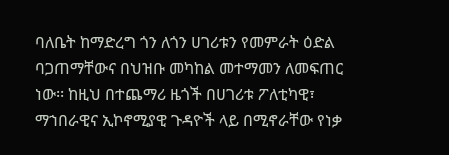ባለቤት ከማድረግ ጎን ለጎን ሀገሪቱን የመምራት ዕድል ባጋጠማቸውና በህዝቡ መካከል መተማመን ለመፍጠር ነው፡፡ ከዚህ በተጨማሪ ዜጎች በሀገሪቱ ፖለቲካዊ፣ ማኀበራዊና ኢኮኖሚያዊ ጉዳዮች ላይ በሚኖራቸው የነቃ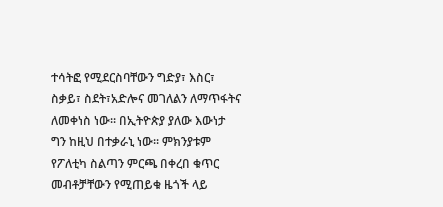ተሳትፎ የሚደርስባቸውን ግድያ፣ እስር፣ ስቃይ፣ ስደት፣አድሎና መገለልን ለማጥፋትና ለመቀነስ ነው፡፡ በኢትዮጵያ ያለው እውነታ ግን ከዚህ በተቃራኒ ነው፡፡ ምክንያቱም የፖለቲካ ስልጣን ምርጫ በቀረበ ቁጥር መብቶቻቸውን የሚጠይቁ ዜጎች ላይ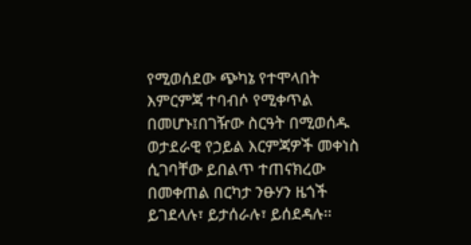የሚወሰደው ጭካኔ የተሞላበት እምርምጃ ተባብሶ የሚቀጥል በመሆኑ፤በገዥው ስርዓት በሚወሰዱ ወታደራዊ የኃይል እርምጃዎች መቀነስ ሲገባቸው ይበልጥ ተጠናክረው በመቀጠል በርካታ ንፁሃን ዜጎች ይገደላሉ፣ ይታሰራሉ፣ ይሰደዳሉ፡፡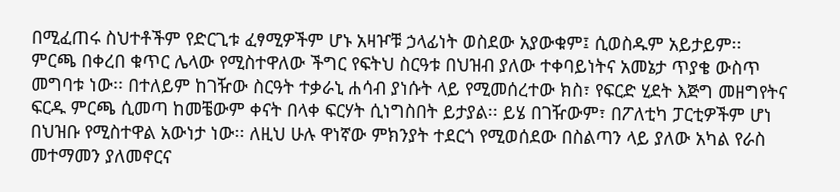በሚፈጠሩ ስህተቶችም የድርጊቱ ፈፃሚዎችም ሆኑ አዛዦቹ ኃላፊነት ወስደው አያውቁም፤ ሲወስዱም አይታይም፡፡
ምርጫ በቀረበ ቁጥር ሌላው የሚስተዋለው ችግር የፍትህ ስርዓቱ በህዝብ ያለው ተቀባይነትና አመኔታ ጥያቄ ውስጥ መግባቱ ነው፡፡ በተለይም ከገዥው ስርዓት ተቃራኒ ሐሳብ ያነሱት ላይ የሚመሰረተው ክስ፣ የፍርድ ሂደት እጅግ መዘግየትና ፍርዱ ምርጫ ሲመጣ ከመቼውም ቀናት በላቀ ፍርሃት ሲነግስበት ይታያል፡፡ ይሄ በገዥውም፣ በፖለቲካ ፓርቲዎችም ሆነ በህዝቡ የሚስተዋል አውነታ ነው፡፡ ለዚህ ሁሉ ዋነኛው ምክንያት ተደርጎ የሚወሰደው በስልጣን ላይ ያለው አካል የራስ መተማመን ያለመኖርና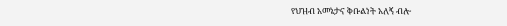የህዝብ አመኔታና ቅቡልነት አለኝ ብሎ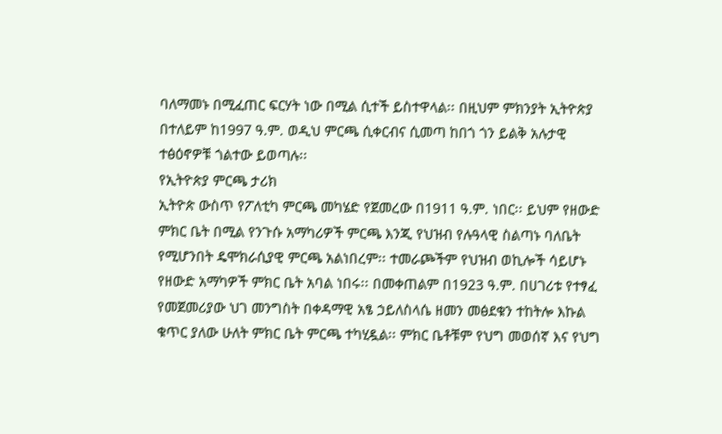ባለማመኑ በሚፈጠር ፍርሃት ነው በሚል ሲተች ይስተዋላል፡፡ በዚህም ምክንያት ኢትዮጵያ በተለይም ከ1997 ዓ.ም. ወዲህ ምርጫ ሲቀርብና ሲመጣ ከበጎ ጎን ይልቅ አሉታዊ ተፅዕኖዎቹ ጎልተው ይወጣሉ፡፡
የኢትዮጵያ ምርጫ ታሪክ
ኢትዮጵ ውስጥ የፖለቲካ ምርጫ መካሄድ የጀመረው በ1911 ዓ.ም. ነበር፡፡ ይህም የዘውድ ምክር ቤት በሚል የንጉሱ አማካሪዎች ምርጫ እንጂ የህዝብ የሉዓላዊ ስልጣኑ ባለቤት የሚሆንበት ዴሞክራሲያዊ ምርጫ አልነበረም፡፡ ተመራጮችም የህዝብ ወኪሎች ሳይሆኑ የዘውድ አማካዎች ምክር ቤት አባል ነበሩ፡፡ በመቀጠልም በ1923 ዓ.ም. በሀገሪቱ የተፃፈ የመጀመሪያው ህገ መንግስት በቀዳማዊ አፄ ኃይለስላሴ ዘመን መፅደቁን ተከትሎ እኩል ቁጥር ያለው ሁለት ምክር ቤት ምርጫ ተካሂዷል፡፡ ምክር ቤቶቹም የህግ መወሰኛ እና የህግ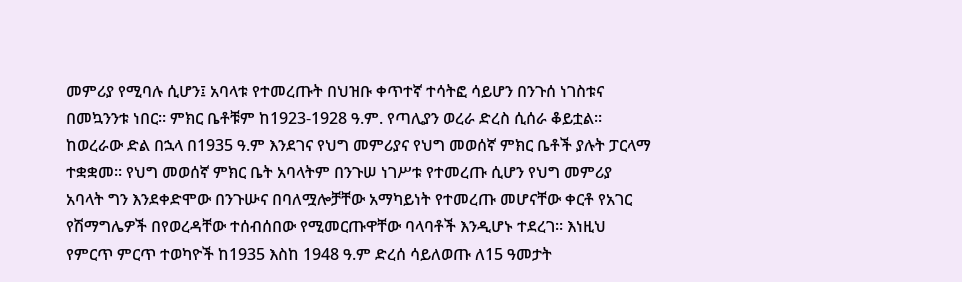መምሪያ የሚባሉ ሲሆን፤ አባላቱ የተመረጡት በህዝቡ ቀጥተኛ ተሳትፎ ሳይሆን በንጉሰ ነገስቱና በመኳንንቱ ነበር፡፡ ምክር ቤቶቹም ከ1923-1928 ዓ.ም. የጣሊያን ወረራ ድረስ ሲሰራ ቆይቷል፡፡
ከወረራው ድል በኋላ በ1935 ዓ.ም እንደገና የህግ መምሪያና የህግ መወሰኛ ምክር ቤቶች ያሉት ፓርላማ ተቋቋመ፡፡ የህግ መወሰኛ ምክር ቤት አባላትም በንጉሠ ነገሥቱ የተመረጡ ሲሆን የህግ መምሪያ አባላት ግን እንደቀድሞው በንጉሡና በባለሟሎቻቸው አማካይነት የተመረጡ መሆናቸው ቀርቶ የአገር የሽማግሌዎች በየወረዳቸው ተሰብሰበው የሚመርጡዋቸው ባላባቶች እንዲሆኑ ተደረገ፡፡ እነዚህ የምርጥ ምርጥ ተወካዮች ከ1935 እስከ 1948 ዓ.ም ድረሰ ሳይለወጡ ለ15 ዓመታት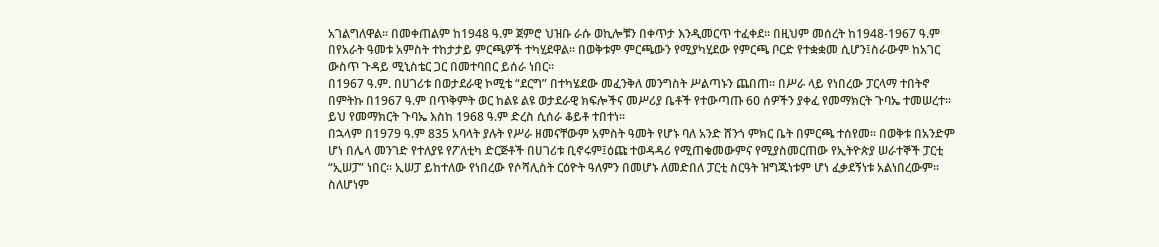አገልግለዋል፡፡ በመቀጠልም ከ1948 ዓ.ም ጀምሮ ህዝቡ ራሱ ወኪሎቹን በቀጥታ እንዲመርጥ ተፈቀደ፡፡ በዚህም መሰረት ከ1948-1967 ዓ.ም በየአራት ዓመቱ አምስት ተከታታይ ምርጫዎች ተካሂደዋል፡፡ በወቅቱም ምርጫውን የሚያካሂደው የምርጫ ቦርድ የተቋቋመ ሲሆን፤ስራውም ከአገር ውስጥ ጉዳይ ሚኒስቴር ጋር በመተባበር ይሰራ ነበር፡፡
በ1967 ዓ.ም. በሀገሪቱ በወታደራዊ ኮሚቴ “ደርግ” በተካሄደው መፈንቅለ መንግስት ሥልጣኑን ጨበጠ፡፡ በሥራ ላይ የነበረው ፓርላማ ተበትኖ በምትኩ በ1967 ዓ.ም በጥቅምት ወር ከልዩ ልዩ ወታደራዊ ክፍሎችና መሥሪያ ቤቶች የተውጣጡ 6ዐ ሰዎችን ያቀፈ የመማክርት ጉባኤ ተመሠረተ፡፡ ይህ የመማክርት ጉባኤ እስከ 1968 ዓ.ም ድረስ ሲሰራ ቆይቶ ተበተነ፡፡
በኋላም በ1979 ዓ.ም 835 አባላት ያሉት የሥራ ዘመናቸውም አምስት ዓመት የሆኑ ባለ አንድ ሸንጎ ምክር ቤት በምርጫ ተሰየመ፡፡ በወቅቱ በአንድም ሆነ በሌላ መንገድ የተለያዩ የፖለቲካ ድርጅቶች በሀገሪቱ ቢኖሩም፤ዕጩ ተወዳዳሪ የሚጠቁመውምና የሚያስመርጠው የኢትዮጵያ ሠራተኞች ፓርቲ “ኢሠፓ” ነበር፡፡ ኢሠፓ ይከተለው የነበረው የሶሻሊስት ርዕዮት ዓለምን በመሆኑ ለመድበለ ፓርቲ ስርዓት ዝግጁነቱም ሆነ ፈቃደኝነቱ አልነበረውም፡፡ ስለሆነም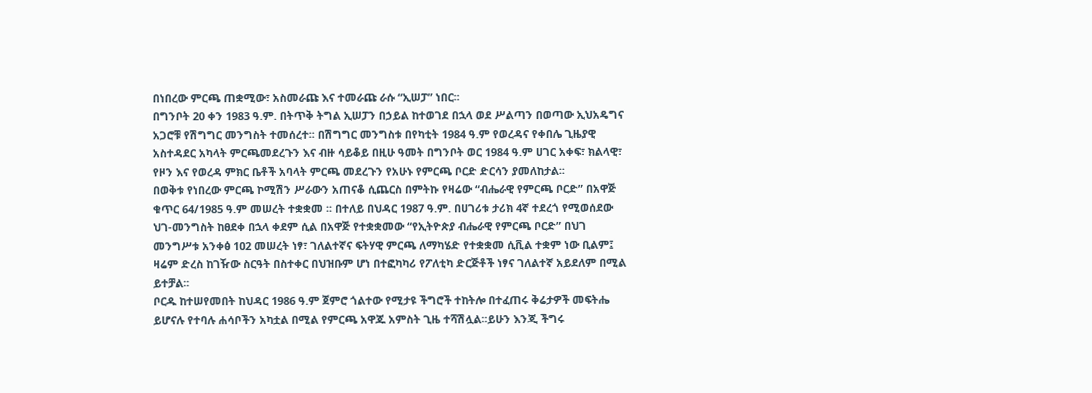በነበረው ምርጫ ጠቋሚው፣ አስመራጩ እና ተመራጩ ራሱ “ኢሠፓ” ነበር፡፡
በግንቦት 20 ቀን 1983 ዓ.ም. በትጥቅ ትግል ኢሠፓን በኃይል ከተወገደ በኋላ ወደ ሥልጣን በወጣው ኢህአዴግና አጋሮቹ የሽግግር መንግስት ተመሰረተ፡፡ በሽግግር መንግስቱ በየካቲት 1984 ዓ.ም የወረዳና የቀበሌ ጊዜያዊ አስተዳደር አካላት ምርጫመደረጉን እና ብዙ ሳይቆይ በዚሁ ዓመት በግንቦት ወር 1984 ዓ.ም ሀገር አቀፍ፣ ክልላዊ፣ የዞን እና የወረዳ ምክር ቤቶች አባላት ምርጫ መደረጉን የአሁኑ የምርጫ ቦርድ ድርሳን ያመለከታል፡፡
በወቅቱ የነበረው ምርጫ ኮሚሽን ሥራውን አጠናቆ ሲጨርስ በምትኩ የዛሬው “ብሔራዊ የምርጫ ቦርድ” በአዋጅ ቁጥር 64/1985 ዓ.ም መሠረት ተቋቋመ ፡፡ በተለይ በህዳር 1987 ዓ.ም. በሀገሪቱ ታሪክ 4ኛ ተደረጎ የሚወሰደው ህገ-መንግስት ከፀደቀ በኋላ ቀደም ሲል በአዋጅ የተቋቋመው “የኢትዮጵያ ብሔራዊ የምርጫ ቦርድ” በህገ መንግሥቱ አንቀፅ 1ዐ2 መሠረት ነፃ፣ ገለልተኛና ፍትሃዊ ምርጫ ለማካሄድ የተቋቋመ ሲቪል ተቋም ነው ቢልም፤ ዛሬም ድረስ ከገዥው ስርዓት በስተቀር በህዝቡም ሆነ በተፎካካሪ የፖለቲካ ድርጅቶች ነፃና ገለልተኛ አይደለም በሚል ይተቻል፡፡
ቦርዱ ከተሠየመበት ከህዳር 1986 ዓ.ም ጀምሮ ጎልተው የሚታዩ ችግሮች ተከትሎ በተፈጠሩ ቅሬታዎች መፍትሔ ይሆናሉ የተባሉ ሐሳቦችን አካቷል በሚል የምርጫ አዋጁ አምስት ጊዜ ተሻሽሏል፡፡ይሁን እንጂ ችግሩ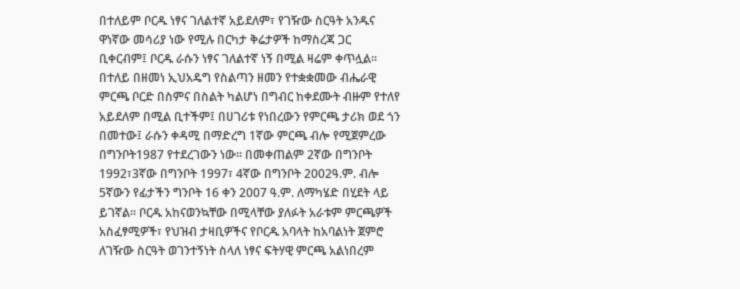በተለይም ቦርዱ ነፃና ገለልተኛ አይደለም፣ የገዥው ስርዓት አንዱና ዋነኛው መሳሪያ ነው የሚሉ በርካታ ቅሬታዎች ከማስረጃ ጋር ቢቀርብም፤ ቦርዱ ራሱን ነፃና ገለልተኛ ነኝ በሚል ዛሬም ቀጥሏል፡፡
በተለይ በዘመነ ኢህአዴግ የስልጣን ዘመን የተቋቋመው ብሔራዊ ምርጫ ቦርድ በስምና በስልት ካልሆነ በግብር ከቀደሙት ብዙም የተለየ አይደለም በሚል ቢተችም፤ በሀገሪቱ የነበረውን የምርጫ ታሪክ ወደ ጎን በመተው፤ ራሱን ቀዳሚ በማድረግ 1ኛው ምርጫ ብሎ የሚጀምረው በግንቦት1987 የተደረገውን ነው፡፡ በመቀጠልም 2ኛው በግንቦት 1992፣3ኛው በግንቦት 1997፣ 4ኛው በግንቦት 2002ዓ.ም. ብሎ 5ኛውን የፊታችን ግንቦት 16 ቀን 2007 ዓ.ም. ለማካሄድ በሂደት ላይ ይገኛል፡፡ ቦርዱ አከናወንኳቸው በሚላቸው ያለፉት አራቱም ምርጫዎች አስፈፃሚዎች፣ የህዝብ ታዛቢዎችና የቦርዱ አባላት ከአባልነት ጀምሮ ለገዥው ስርዓት ወገንተኝነት ስላለ ነፃና ፍትሃዊ ምርጫ አልነበረም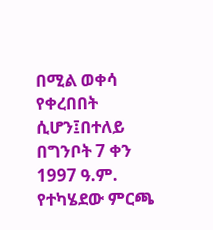በሚል ወቀሳ የቀረበበት ሲሆን፤በተለይ በግንቦት 7 ቀን 1997 ዓ.ም. የተካሄደው ምርጫ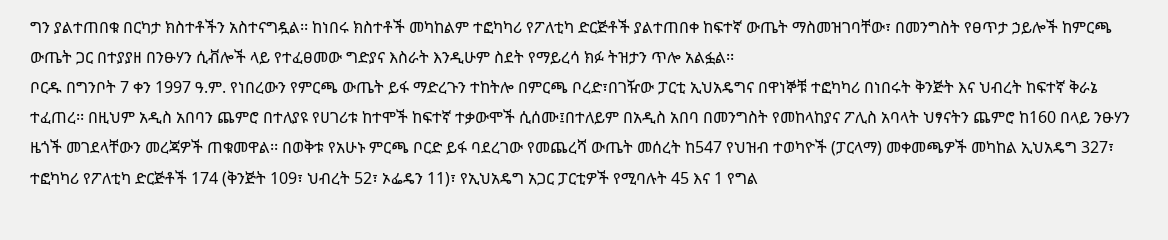ግን ያልተጠበቁ በርካታ ክስተቶችን አስተናግዷል፡፡ ከነበሩ ክስተቶች መካከልም ተፎካካሪ የፖለቲካ ድርጅቶች ያልተጠበቀ ከፍተኛ ውጤት ማስመዝገባቸው፣ በመንግስት የፀጥታ ኃይሎች ከምርጫ ውጤት ጋር በተያያዘ በንፁሃን ሲቭሎች ላይ የተፈፀመው ግድያና እስራት እንዲሁም ስደት የማይረሳ ክፉ ትዝታን ጥሎ አልፏል፡፡
ቦርዱ በግንቦት 7 ቀን 1997 ዓ.ም. የነበረውን የምርጫ ውጤት ይፋ ማድረጉን ተከትሎ በምርጫ ቦረድ፣በገዥው ፓርቲ ኢህአዴግና በዋነኞቹ ተፎካካሪ በነበሩት ቅንጅት እና ህብረት ከፍተኛ ቅራኔ ተፈጠረ፡፡ በዚህም አዲስ አበባን ጨምሮ በተለያዩ የሀገሪቱ ከተሞች ከፍተኛ ተቃውሞች ሲሰሙ፤በተለይም በአዲስ አበባ በመንግስት የመከላከያና ፖሊስ አባላት ህፃናትን ጨምሮ ከ160 በላይ ንፁሃን ዜጎች መገደላቸውን መረጃዎች ጠቁመዋል፡፡ በወቅቱ የአሁኑ ምርጫ ቦርድ ይፋ ባደረገው የመጨረሻ ውጤት መሰረት ከ547 የህዝብ ተወካዮች (ፓርላማ) መቀመጫዎች መካከል ኢህአዴግ 327፣ ተፎካካሪ የፖለቲካ ድርጅቶች 174 (ቅንጅት 109፣ ህብረት 52፣ ኦፌዴን 11)፣ የኢህአዴግ አጋር ፓርቲዎች የሚባሉት 45 እና 1 የግል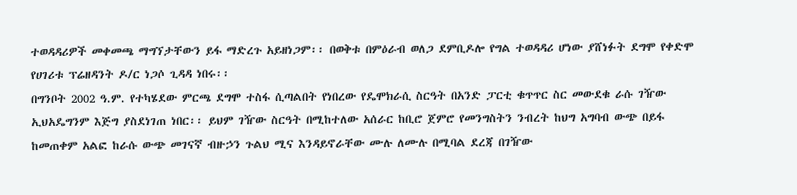ተወዳዳሪዎች መቀመጫ ማግኘታቸውን ይፋ ማድረጉ አይዘነጋም፡፡ በወቅቱ በምዕራብ ወለጋ ደምቢዶሎ የግል ተወዳዳሪ ሆነው ያሸነፉት ደግሞ የቀድሞ የሀገሪቱ ፕሬዘዳንት ዶ/ር ነጋሶ ጊዳዳ ነበሩ፡፡
በግንቦት 2002 ዓ.ም. የተካሄደው ምርጫ ደግሞ ተስፋ ሲጣልበት የነበረው የዴሞክራሲ ስርዓት በአንድ ፓርቲ ቁጥጥር ስር መውደቁ ራሱ ገዥው ኢህአዴግንም እጅግ ያስደነገጠ ነበር፡፡ ይህም ገዥው ስርዓት በሚከተለው አሰራር ከቢሮ ጀምሮ የመንግስትን ንብረት ከህግ አግባብ ውጭ በይፋ ከመጠቀም አልፎ ከራሱ ውጭ መገናኛ ብዙኃን ጉልህ ሚና እንዳይኖራቸው ሙሉ ለሙሉ በሚባል ደረጃ በገዥው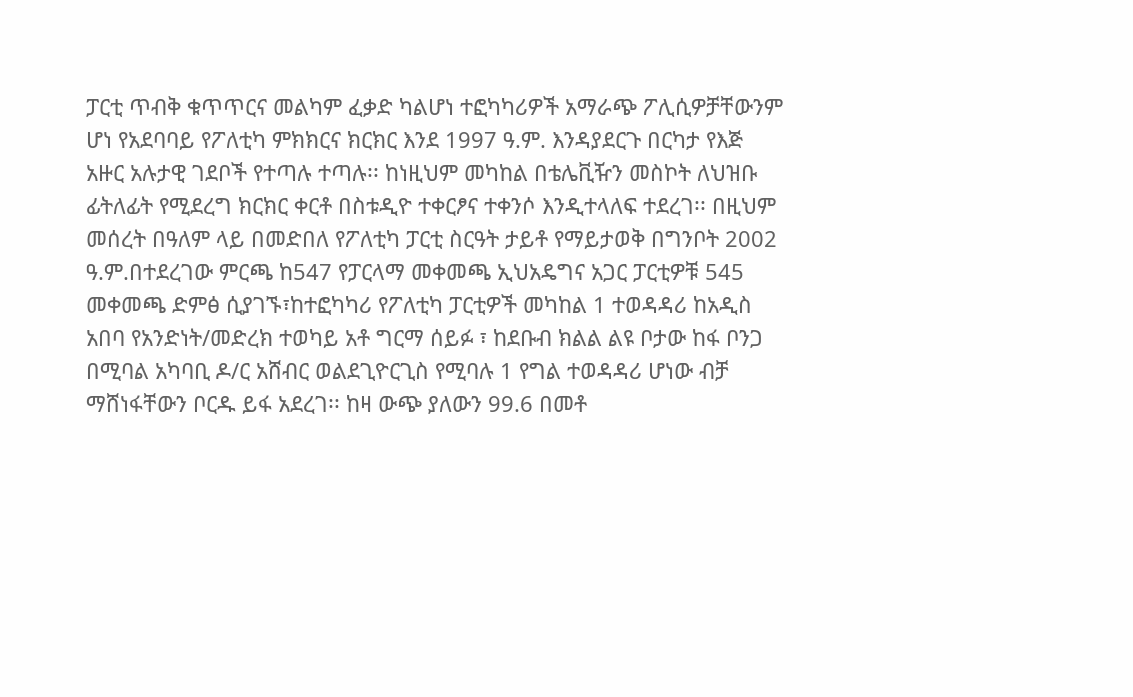ፓርቲ ጥብቅ ቁጥጥርና መልካም ፈቃድ ካልሆነ ተፎካካሪዎች አማራጭ ፖሊሲዎቻቸውንም ሆነ የአደባባይ የፖለቲካ ምክክርና ክርክር እንደ 1997 ዓ.ም. እንዳያደርጉ በርካታ የእጅ አዙር አሉታዊ ገደቦች የተጣሉ ተጣሉ፡፡ ከነዚህም መካከል በቴሌቪዥን መስኮት ለህዝቡ ፊትለፊት የሚደረግ ክርክር ቀርቶ በስቱዲዮ ተቀርፆና ተቀንሶ እንዲተላለፍ ተደረገ፡፡ በዚህም መሰረት በዓለም ላይ በመድበለ የፖለቲካ ፓርቲ ስርዓት ታይቶ የማይታወቅ በግንቦት 2002 ዓ.ም.በተደረገው ምርጫ ከ547 የፓርላማ መቀመጫ ኢህአዴግና አጋር ፓርቲዎቹ 545 መቀመጫ ድምፅ ሲያገኙ፣ከተፎካካሪ የፖለቲካ ፓርቲዎች መካከል 1 ተወዳዳሪ ከአዲስ አበባ የአንድነት/መድረክ ተወካይ አቶ ግርማ ሰይፉ ፣ ከደቡብ ክልል ልዩ ቦታው ከፋ ቦንጋ በሚባል አካባቢ ዶ/ር አሸብር ወልደጊዮርጊስ የሚባሉ 1 የግል ተወዳዳሪ ሆነው ብቻ ማሸነፋቸውን ቦርዱ ይፋ አደረገ፡፡ ከዛ ውጭ ያለውን 99.6 በመቶ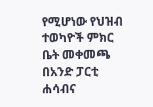የሚሆነው የህዝብ ተወካዮች ምክር ቤት መቀመጫ በአንድ ፓርቲ ሐሳብና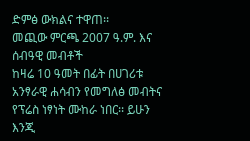ድምፅ ውክልና ተዋጠ፡፡
መጪው ምርጫ 2007 ዓ.ም. እና ሰብዓዊ መብቶች
ከዛሬ 10 ዓመት በፊት በሀገሪቱ አንፃራዊ ሐሳብን የመግለፅ መብትና የፕሬስ ነፃነት ሙከራ ነበር፡፡ ይሁን እንጂ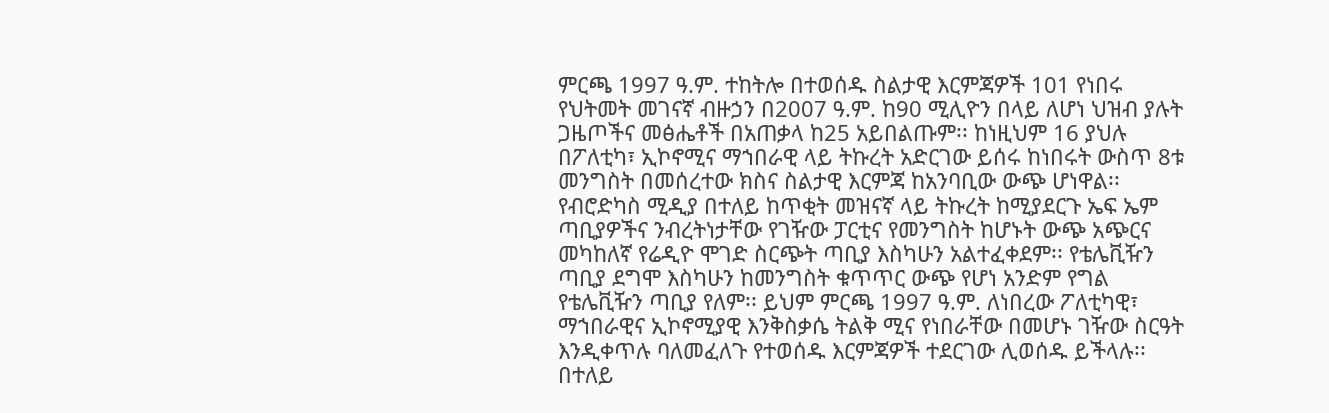ምርጫ 1997 ዓ.ም. ተከትሎ በተወሰዱ ስልታዊ እርምጃዎች 101 የነበሩ የህትመት መገናኛ ብዙኃን በ2007 ዓ.ም. ከ90 ሚሊዮን በላይ ለሆነ ህዝብ ያሉት ጋዜጦችና መፅሔቶች በአጠቃላ ከ25 አይበልጡም፡፡ ከነዚህም 16 ያህሉ በፖለቲካ፣ ኢኮኖሚና ማኀበራዊ ላይ ትኩረት አድርገው ይሰሩ ከነበሩት ውስጥ 8ቱ መንግስት በመሰረተው ክስና ስልታዊ እርምጃ ከአንባቢው ውጭ ሆነዋል፡፡ የብሮድካስ ሚዲያ በተለይ ከጥቂት መዝናኛ ላይ ትኩረት ከሚያደርጉ ኤፍ ኤም ጣቢያዎችና ንብረትነታቸው የገዥው ፓርቲና የመንግስት ከሆኑት ውጭ አጭርና መካከለኛ የሬዲዮ ሞገድ ስርጭት ጣቢያ እስካሁን አልተፈቀደም፡፡ የቴሌቪዥን ጣቢያ ደግሞ እስካሁን ከመንግስት ቁጥጥር ውጭ የሆነ አንድም የግል የቴሌቪዥን ጣቢያ የለም፡፡ ይህም ምርጫ 1997 ዓ.ም. ለነበረው ፖለቲካዊ፣ ማኀበራዊና ኢኮኖሚያዊ እንቅስቃሴ ትልቅ ሚና የነበራቸው በመሆኑ ገዥው ስርዓት እንዲቀጥሉ ባለመፈለጉ የተወሰዱ እርምጃዎች ተደርገው ሊወሰዱ ይችላሉ፡፡በተለይ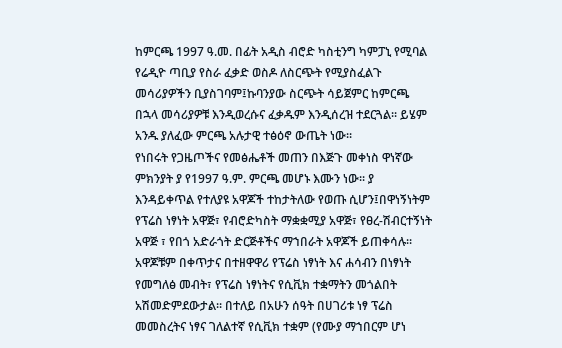ከምርጫ 1997 ዓ.መ. በፊት አዲስ ብሮድ ካስቲንግ ካምፓኒ የሚባል የሬዲዮ ጣቢያ የስራ ፈቃድ ወስዶ ለስርጭት የሚያስፈልጉ መሳሪያዎችን ቢያስገባም፤ኩባንያው ስርጭት ሳይጀምር ከምርጫ በኋላ መሳሪያዎቹ እንዲወረሱና ፈቃዱም እንዲሰረዝ ተደርጓል፡፡ ይሄም አንዱ ያለፈው ምርጫ አሉታዊ ተፅዕኖ ውጤት ነው፡፡
የነበሩት የጋዜጦችና የመፅሔቶች መጠን በእጅጉ መቀነስ ዋነኛው ምክንያት ያ የ1997 ዓ.ም. ምርጫ መሆኑ እሙን ነው፡፡ ያ እንዳይቀጥል የተለያዩ አዋጆች ተከታትለው የወጡ ሲሆን፤በዋነኝነትም የፕሬስ ነፃነት አዋጅ፣ የብሮድካስት ማቋቋሚያ አዋጅ፣ የፀረ-ሽብርተኝነት አዋጅ ፣ የበጎ አድራጎት ድርጅቶችና ማኀበራት አዋጆች ይጠቀሳሉ፡፡ አዋጆቹም በቀጥታና በተዘዋዋሪ የፕሬስ ነፃነት እና ሐሳብን በነፃነት የመግለፅ መብት፣ የፕሬስ ነፃነትና የሲቪክ ተቋማትን መጎልበት አሽመድምደውታል፡፡ በተለይ በአሁን ሰዓት በሀገሪቱ ነፃ ፕሬስ መመስረትና ነፃና ገለልተኛ የሲቪክ ተቋም (የሙያ ማኀበርም ሆነ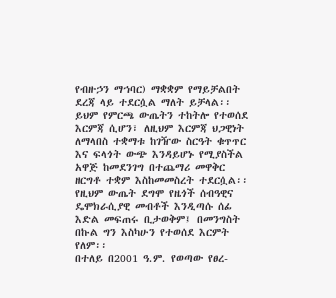የብዙኃን ማኀባር) ማቋቋም የማይቻልበት ደረጃ ላይ ተደርሷል ማለት ይቻላል፡፡ ይህም የምርጫ ውጤትን ተከትሎ የተወሰደ እርምጃ ሲሆን፣ ለዚህም እርምጃ ህጋዊነት ለማላበስ ተቋማቱ ከገዥው ስርዓት ቁጥጥር እና ፍላጎት ውጭ እንዳይሆኑ የሚያስችል አዋጅ ከመደንገግ በተጨማሪ መዋቅር ዘርግቶ ተቋም እስከመመስረት ተደርሷል፡፡ የዚህም ውጤት ደግሞ የዜጎች ሰብዓዊና ዴሞክራሲያዊ መብቶች እንዲጣሱ ሰፊ እድል መፍጠሩ ቢታወቅም፤ በመንግስት በኩል ግን እስካሁን የተወሰደ እርምት የለም፡፡
በተለይ በ2001 ዓ.ም. የወጣው የፀረ-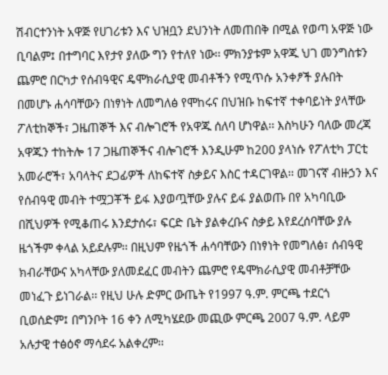ሽብርተንነት አዋጅ የሀገሪቱን እና ህዝቧን ደህንነት ለመጠበቅ በሚል የወጣ አዋጅ ነው ቢባልም፤ በተግባር እየታየ ያለው ግን የተለየ ነው፡፡ ምክንያቱም አዋጁ ህገ መንግስቱን ጨምሮ በርካታ የሰብዓዊና ዴሞክራሲያዊ መብቶችን የሚጥሱ አንቀፆች ያሉበት በመሆኑ ሐሳባቸውን በነፃነት ለመግለፅ የሞከሩና በህዝቡ ከፍተኛ ተቀባይነት ያላቸው ፖለቲከኞች፣ ጋዜጠኞች እና ብሎገሮች የአዋጁ ሰለባ ሆነዋል፡፡ እስካሁን ባለው መረጃ አዋጁን ተከትሎ 17 ጋዜጠኞችና ብሎገሮች እንዲሁም ከ200 ያላነሱ የፖለቲካ ፓርቲ አመራሮች፣ አባላትና ደጋፊዎች ለከፍተኛ ስቃይና እስር ተዳርገዋል፡፡ መገናኛ ብዙኃን እና የሰብዓዊ መብት ተሟጋቾች ይፋ እያወጧቸው ያሉና ይፋ ያልወጡ በየ አካባቢው በሺህዎች የሚቆጠሩ እንደታሰሩ፣ ፍርድ ቤት ያልቀረቡና ስቃይ እየደረሰባቸው ያሉ ዜጎችም ቀላል አይደሉም፡፡ በዚህም የዜጎች ሐሳባቸውን በነፃነት የመግለፅ፣ ሰብዓዊ ክብራቸውና አካላቸው ያለመደፈር መብትን ጨምሮ የዴሞክራሲያዊ መብቶቻቸው መነፈጉ ይነገራል፡፡ የዚህ ሁሉ ድምር ውጤት የ1997 ዓ.ም. ምርጫ ተደርጎ ቢወሰድም፤ በግንቦት 16 ቀን ለሚካሄደው መጪው ምርጫ 2007 ዓ.ም. ላይም አሉታዊ ተፅዕኖ ማሳደሩ አልቀረም፡፡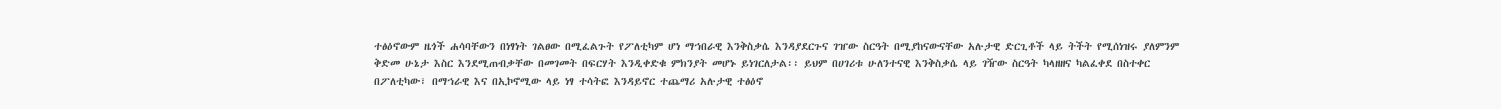ተፅዕኖውም ዜጎች ሐሳባቸውን በነፃነት ገልፀው በሚፈልጉት የፖለቲካም ሆነ ማኀበራዊ እንቅስቃሴ እንዳያደርጉና ገዠው ስርዓት በሚያከናውናቸው አሉታዊ ድርጊቶች ላይ ትችት የሚሰነዝሩ ያለምንም ቅድመ ሁኔታ እስር እንደሚጠብቃቸው በመገመት በፍርሃት እንዲቀድቁ ምክንያት መሆኑ ይነገርለታል፡፡ ይህም በሀገሪቱ ሁለንተናዊ እንቅስቃሴ ላይ ገዥው ስርዓት ካላዘዘና ካልፈቀደ በስተቀር በፖለቲካው፣ በማኀራዊ እና በኢኮኖሚው ላይ ነፃ ተሳትፎ እንዳይኖር ተጨማሪ አሉታዊ ተፅዕኖ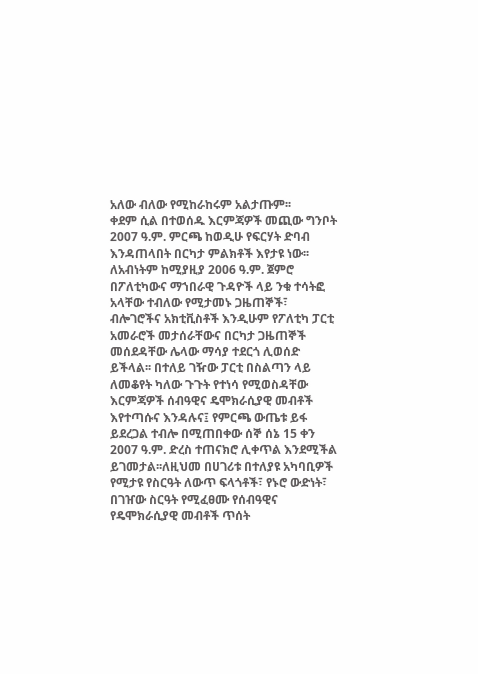አለው ብለው የሚከራከሩም አልታጡም፡፡
ቀደም ሲል በተወሰዱ እርምጃዎች መጪው ግንቦት 2007 ዓ.ም. ምርጫ ከወዲሁ የፍርሃት ድባብ እንዳጠላበት በርካታ ምልክቶች እየታዩ ነው፡፡ ለአብነትም ከሚያዚያ 2006 ዓ.ም. ጀምሮ በፖለቲካውና ማኀበራዊ ጉዳዮች ላይ ንቁ ተሳትፎ አላቸው ተብለው የሚታመኑ ጋዜጠኞች፣ ብሎገሮችና አክቲቪስቶች እንዲሁም የፖለቲካ ፓርቲ አመራሮች መታሰራቸውና በርካታ ጋዜጠኞች መሰደዳቸው ሌላው ማሳያ ተደርጎ ሊወሰድ ይችላል፡፡ በተለይ ገዥው ፓርቲ በስልጣን ላይ ለመቆየት ካለው ጉጉት የተነሳ የሚወስዳቸው እርምጃዎች ሰብዓዊና ዴሞክራሲያዊ መብቶች እየተጣሱና እንዳሉና፤ የምርጫ ውጤቱ ይፋ ይደረጋል ተብሎ በሚጠበቀው ሰኞ ሰኔ 15 ቀን 2007 ዓ.ም. ድረስ ተጠናክሮ ሊቀጥል እንደሚችል ይገመታል፡፡ለዚህመ በሀገሪቱ በተለያዩ አካባቢዎች የሚታዩ የስርዓት ለውጥ ፍላጎቶች፣ የኑሮ ውድነት፣ በገዠው ስርዓት የሚፈፀሙ የሰብዓዊና የዴሞክራሲያዊ መብቶች ጥሰት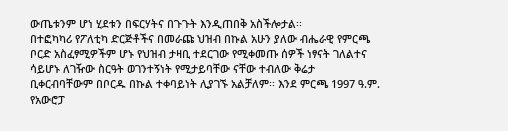ውጤቱንም ሆነ ሂደቱን በፍርሃትና በጉጉት እንዲጠበቅ አስችሎታል፡፡
በተፎካካሪ የፖለቲካ ድርጅቶችና በመራጩ ህዝብ በኩል አሁን ያለው ብሔራዊ የምርጫ ቦርድ አስፈፃሚዎችም ሆኑ የህዝብ ታዛቢ ተደርገው የሚቀመጡ ሰዎች ነፃናት ገለልተና ሳይሆኑ ለገዥው ስርዓት ወገንተኝነት የሚታይባቸው ናቸው ተብለው ቅሬታ ቢቀርብባቸውም በቦርዱ በኩል ተቀባይነት ሊያገኙ አልቻለም፡፡ እንደ ምርጫ 1997 ዓ.ም. የአውሮፓ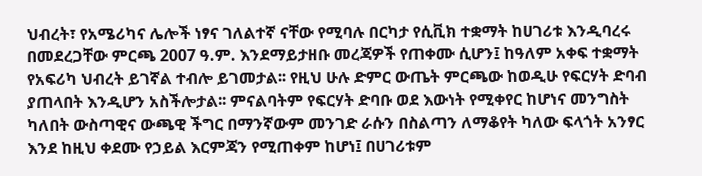ህብረት፣ የአሜሪካና ሌሎች ነፃና ገለልተኛ ናቸው የሚባሉ በርካታ የሲቪክ ተቋማት ከሀገሪቱ እንዲባረሩ በመደረጋቸው ምርጫ 2007 ዓ.ም. እንደማይታዘቡ መረጃዎች የጠቀሙ ሲሆን፤ ከዓለም አቀፍ ተቋማት የአፍሪካ ህብረት ይገኛል ተብሎ ይገመታል፡፡ የዚህ ሁሉ ድምር ውጤት ምርጫው ከወዲሁ የፍርሃት ድባብ ያጠላበት እንዲሆን አስችሎታል፡፡ ምናልባትም የፍርሃት ድባቡ ወደ እውነት የሚቀየር ከሆነና መንግስት ካለበት ውስጣዊና ውጫዊ ችግር በማንኛውም መንገድ ራሱን በስልጣን ለማቆየት ካለው ፍላጎት አንፃር እንደ ከዚህ ቀደሙ የኃይል እርምጃን የሚጠቀም ከሆነ፤ በሀገሪቱም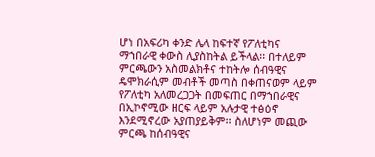ሆነ በአፍሪካ ቀንድ ሌላ ከፍተኛ የፖለቲካና ማኀበራዊ ቀውስ ሊያስከትል ይችላል፡፡ በተለይም ምርጫውን አስመልክቶና ተከትሎ ሰብዓዊና ዴሞክራሲም መብቶች መጣስ በቀጠናወም ላይም የፖለቲካ አለመረጋጋት በመፍጠር በማኀበራዊና በኢኮኖሚው ዘርፍ ላይም አሉታዊ ተፅዕኖ እንደሚኖረው አያጠያይቅም፡፡ ስለሆነም መጪው ምርጫ ከሰብዓዊና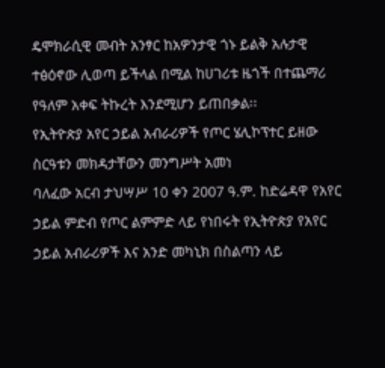ዴሞክራሲዊ መብት አንፃር ከአዎንታዊ ጎኑ ይልቅ አሉታዊ ተፅዕኖው ሊወጣ ይችላል በሚል ከሀገሪቱ ዜጎች በተጨማሪ የዓለም አቀፍ ትኩረት እንደሚሆን ይጠበቃል፡፡
የኢትዮጵያ አየር ኃይል አብራሪዎች የጦር ሄሊኮፕተር ይዘው ስርዓቱን መክዳታቸውን መንግሥት አመነ
ባለፈው አርብ ታህሣሥ 10 ቀን 2007 ዓ.ም. ከድሬዳዋ የአየር ኃይል ምድብ የጦር ልምምድ ላይ የነበሩት የኢትዮጵያ የአየር ኃይል አብራሪዎች እና አንድ መካኒክ በስልጣን ላይ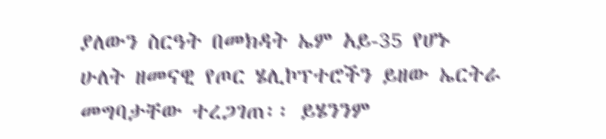ያለውን ስርዓት በመክዳት ኤም አይ-35 የሆኑ ሁለት ዘመናዊ የጦር ሄሊኮፕተሮችን ይዘው ኤርትራ መግባታቸው ተረጋገጠ፡፡ ይሄንንም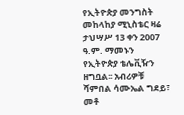የኢትዮጵያ መንግስት መከላከያ ሚኒስቴር ዛሬ ታህሣሥ 13 ቀን 2007 ዓ.ም. ማመኑን የኢትዮጵያ ቴሌቪዥን ዘግቧል፡፡ አብሪዎቹ ሻምበል ሳሙኤል ግደይ፣ መቶ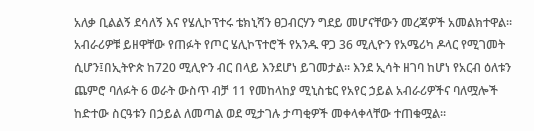አለቃ ቢልልኝ ደሳለኝ እና የሄሊኮፕተሩ ቴክኒሻን ፀጋብርሃን ግደይ መሆናቸውን መረጃዎች አመልክተዋል፡፡
አብራሪዎቹ ይዘዋቸው የጠፉት የጦር ሄሊኮፕተሮች የአንዱ ዋጋ 36 ሚሊዮን የአሜሪካ ዶላር የሚገመት ሲሆን፤በኢትዮጵ ከ720 ሚሊዮን ብር በላይ እንደሆነ ይገመታል፡፡ እንደ ኢሳት ዘገባ ከሆነ የአርብ ዕለቱን ጨምሮ ባለፉት 6 ወራት ውስጥ ብቻ 11 የመከላከያ ሚኒስቴር የአየር ኃይል አብራሪዎችና ባለሟሎች ከድተው ስርዓቱን በኃይል ለመጣል ወደ ሚታገሉ ታጣቂዎች መቀላቀላቸው ተጠቁሟል፡፡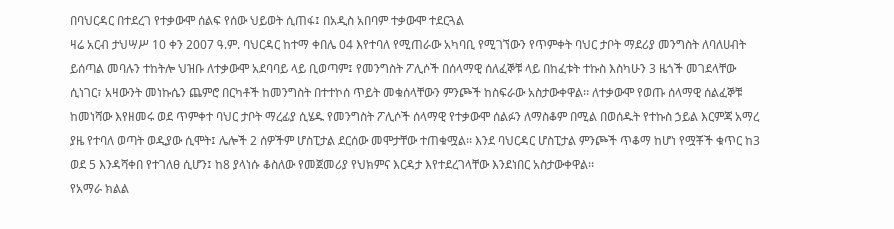በባህርዳር በተደረገ የተቃውሞ ሰልፍ የሰው ህይወት ሲጠፋ፤ በአዲስ አበባም ተቃውሞ ተደርጓል
ዛሬ አርብ ታህሣሥ 10 ቀን 2007 ዓ.ም. ባህርዳር ከተማ ቀበሌ 04 እየተባለ የሚጠራው አካባቢ የሚገኘውን የጥምቀት ባህር ታቦት ማደሪያ መንግስት ለባለሀብት ይሰጣል መባሉን ተከትሎ ህዝቡ ለተቃውሞ አደባባይ ላይ ቢወጣም፤ የመንግስት ፖሊሶች በሰላማዊ ሰለፈኞቹ ላይ በከፈቱት ተኩስ እስካሁን 3 ዜጎች መገደላቸው ሲነገር፣ አዛውንት መነኩሴን ጨምሮ በርካቶች ከመንግስት በተተኮሰ ጥይት መቁሰላቸውን ምንጮች ከስፍራው አስታውቀዋል፡፡ ለተቃውሞ የወጡ ሰላማዊ ሰልፈኞቹ ከመነሻው እየዘመሩ ወደ ጥምቀተ ባህር ታቦት ማረፊያ ሲሄዱ የመንግስት ፖሊሶች ሰላማዊ የተቃውሞ ሰልፉን ለማስቆም በሚል በወሰዱት የተኩስ ኃይል እርምጃ አማረ ያዜ የተባለ ወጣት ወዲያው ሲሞት፤ ሌሎች 2 ሰዎችም ሆስፒታል ደርሰው መሞታቸው ተጠቁሟል፡፡ እንደ ባህርዳር ሆስፒታል ምንጮች ጥቆማ ከሆነ የሟቾች ቁጥር ከ3 ወደ 5 እንዳሻቀበ የተገለፀ ሲሆን፤ ከ8 ያላነሱ ቆስለው የመጀመሪያ የህክምና እርዳታ እየተደረገላቸው እንደነበር አስታውቀዋል፡፡
የአማራ ክልል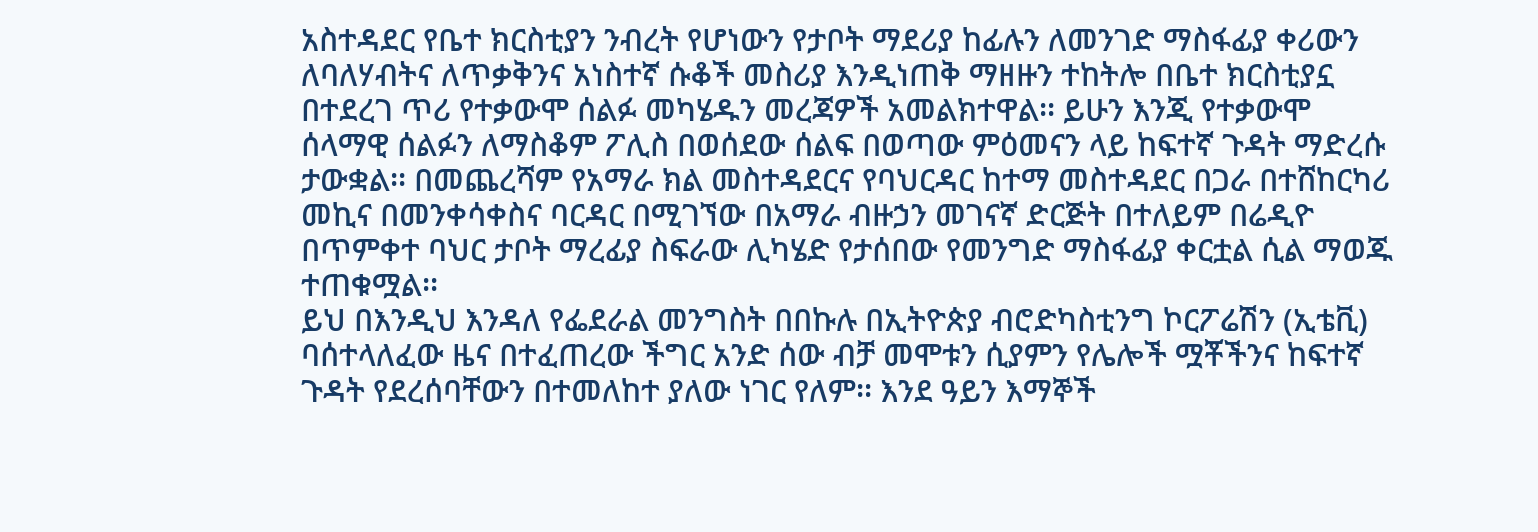አስተዳደር የቤተ ክርስቲያን ንብረት የሆነውን የታቦት ማደሪያ ከፊሉን ለመንገድ ማስፋፊያ ቀሪውን ለባለሃብትና ለጥቃቅንና አነስተኛ ሱቆች መስሪያ እንዲነጠቅ ማዘዙን ተከትሎ በቤተ ክርስቲያኗ በተደረገ ጥሪ የተቃውሞ ሰልፉ መካሄዱን መረጃዎች አመልክተዋል፡፡ ይሁን እንጂ የተቃውሞ ሰላማዊ ሰልፉን ለማስቆም ፖሊስ በወሰደው ሰልፍ በወጣው ምዕመናን ላይ ከፍተኛ ጉዳት ማድረሱ ታውቋል፡፡ በመጨረሻም የአማራ ክል መስተዳደርና የባህርዳር ከተማ መስተዳደር በጋራ በተሸከርካሪ መኪና በመንቀሳቀስና ባርዳር በሚገኘው በአማራ ብዙኃን መገናኛ ድርጅት በተለይም በሬዲዮ በጥምቀተ ባህር ታቦት ማረፊያ ስፍራው ሊካሄድ የታሰበው የመንግድ ማስፋፊያ ቀርቷል ሲል ማወጁ ተጠቁሟል፡፡
ይህ በእንዲህ እንዳለ የፌደራል መንግስት በበኩሉ በኢትዮጵያ ብሮድካስቲንግ ኮርፖሬሽን (ኢቴቪ) ባሰተላለፈው ዜና በተፈጠረው ችግር አንድ ሰው ብቻ መሞቱን ሲያምን የሌሎች ሟቾችንና ከፍተኛ ጉዳት የደረሰባቸውን በተመለከተ ያለው ነገር የለም፡፡ እንደ ዓይን እማኞች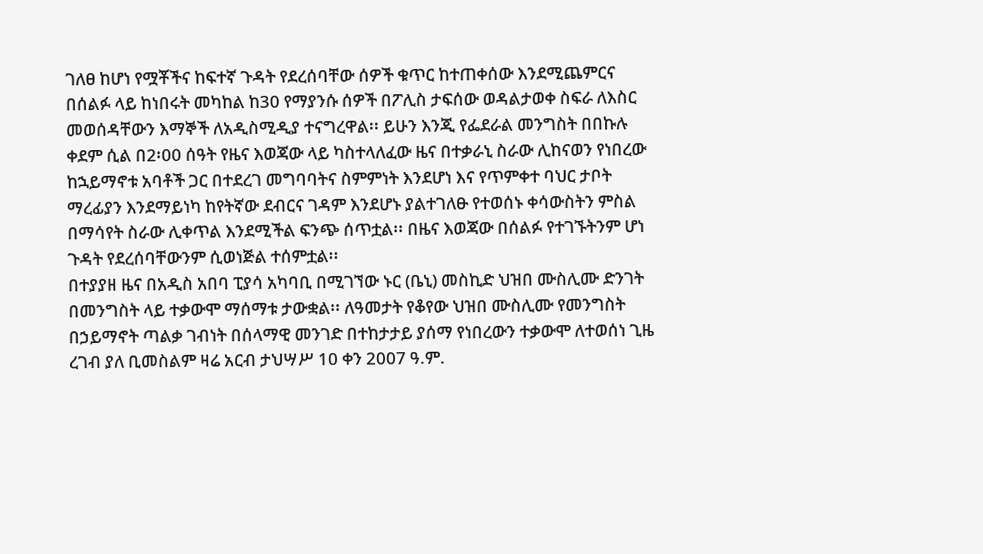ገለፀ ከሆነ የሟቾችና ከፍተኛ ጉዳት የደረሰባቸው ሰዎች ቁጥር ከተጠቀሰው እንደሚጨምርና በሰልፉ ላይ ከነበሩት መካከል ከ30 የማያንሱ ሰዎች በፖሊስ ታፍሰው ወዳልታወቀ ስፍራ ለእስር መወሰዳቸውን እማኞች ለአዲስሚዲያ ተናግረዋል፡፡ ይሁን እንጂ የፌደራል መንግስት በበኩሉ ቀደም ሲል በ2፡00 ሰዓት የዜና እወጃው ላይ ካስተላለፈው ዜና በተቃራኒ ስራው ሊከናወን የነበረው ከኋይማኖቱ አባቶች ጋር በተደረገ መግባባትና ስምምነት እንደሆነ እና የጥምቀተ ባህር ታቦት ማረፊያን እንደማይነካ ከየትኛው ደብርና ገዳም እንደሆኑ ያልተገለፁ የተወሰኑ ቀሳውስትን ምስል በማሳየት ስራው ሊቀጥል እንደሚችል ፍንጭ ሰጥቷል፡፡ በዜና እወጃው በሰልፉ የተገኙትንም ሆነ ጉዳት የደረሰባቸውንም ሲወነጅል ተሰምቷል፡፡
በተያያዘ ዜና በአዲስ አበባ ፒያሳ አካባቢ በሚገኘው ኑር (ቤኒ) መስኪድ ህዝበ ሙስሊሙ ድንገት በመንግስት ላይ ተቃውሞ ማሰማቱ ታውቋል፡፡ ለዓመታት የቆየው ህዝበ ሙስሊሙ የመንግስት በኃይማኖት ጣልቃ ገብነት በሰላማዊ መንገድ በተከታታይ ያሰማ የነበረውን ተቃውሞ ለተወሰነ ጊዜ ረገብ ያለ ቢመስልም ዛሬ አርብ ታህሣሥ 10 ቀን 2007 ዓ.ም.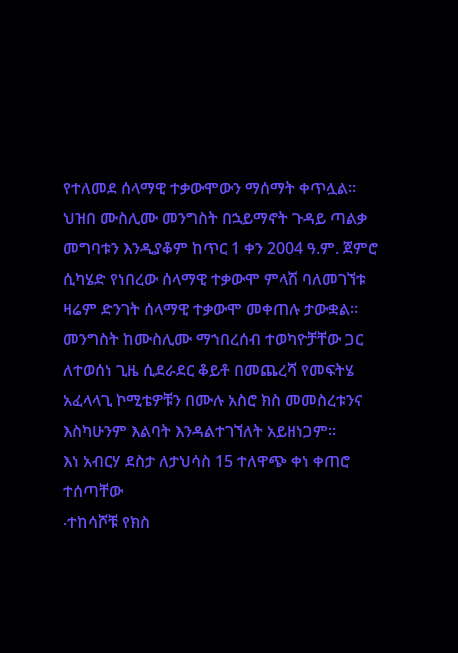የተለመደ ሰላማዊ ተቃውሞውን ማሰማት ቀጥሏል፡፡ ህዝበ ሙስሊሙ መንግስት በኋይማኖት ጉዳይ ጣልቃ መግባቱን እንዲያቆም ከጥር 1 ቀን 2004 ዓ.ም. ጀምሮ ሲካሄድ የነበረው ሰላማዊ ተቃውሞ ምላሽ ባለመገኘቱ ዛሬም ድንገት ሰላማዊ ተቃውሞ መቀጠሉ ታውቋል፡፡ መንግስት ከሙስሊሙ ማኀበረሰብ ተወካዮቻቸው ጋር ለተወሰነ ጊዜ ሲደራደር ቆይቶ በመጨረሻ የመፍትሄ አፈላላጊ ኮሚቴዎቹን በሙሉ አስሮ ክስ መመስረቱንና እስካሁንም እልባት እንዳልተገኘለት አይዘነጋም፡፡
እነ አብርሃ ደስታ ለታህሳስ 15 ተለዋጭ ቀነ ቀጠሮ ተሰጣቸው
∙ተከሳሾቹ የክስ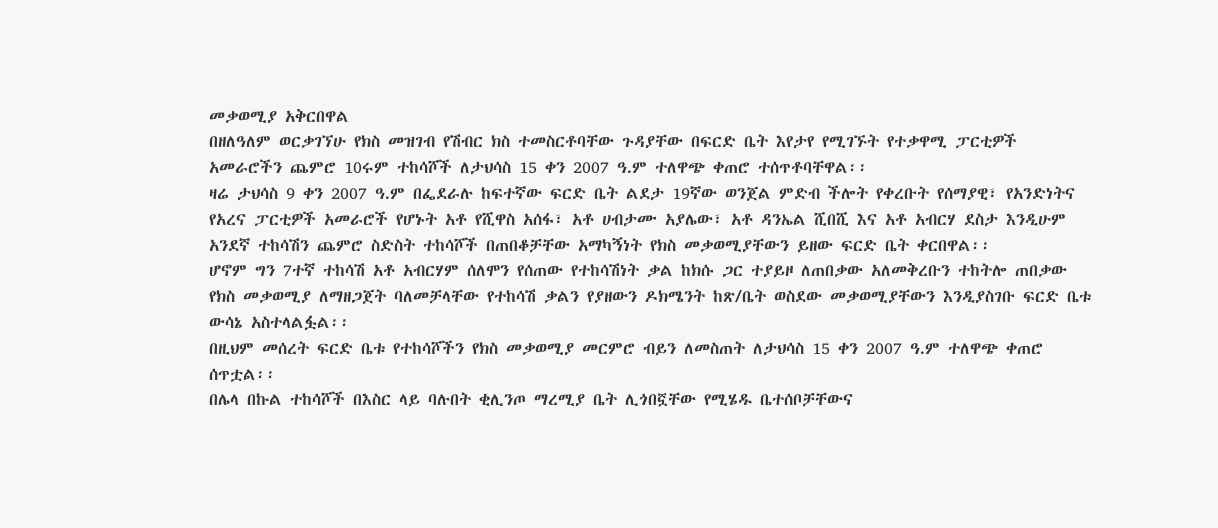መቃወሚያ አቅርበዋል
በዘለዓለም ወርቃገኘሁ የክስ መዝገብ የሽብር ክስ ተመስርቶባቸው ጉዳያቸው በፍርድ ቤት እየታየ የሚገኙት የተቃዋሚ ፓርቲዎች አመራሮችን ጨምሮ 10ሩም ተከሳሾች ለታህሳስ 15 ቀን 2007 ዓ.ም ተለዋጭ ቀጠሮ ተሰጥቶባቸዋል፡፡
ዛሬ ታህሳስ 9 ቀን 2007 ዓ.ም በፌደራሉ ከፍተኛው ፍርድ ቤት ልደታ 19ኛው ወንጀል ምድብ ችሎት የቀረቡት የሰማያዊ፣ የአንድነትና የአረና ፓርቲዎች አመራሮች የሆኑት አቶ የሺዋስ አሰፋ፣ አቶ ሀብታሙ አያሌው፣ አቶ ዳንኤል ሺበሺ እና አቶ አብርሃ ደስታ እንዲሁም አንደኛ ተከሳሽን ጨምሮ ስድስት ተከሳሾች በጠበቆቻቸው አማካኝነት የክስ መቃወሚያቸውን ይዘው ፍርድ ቤት ቀርበዋል፡፡
ሆኖም ግን 7ተኛ ተከሳሽ አቶ አብርሃም ሰለሞን የሰጠው የተከሳሽነት ቃል ከክሱ ጋር ተያይዞ ለጠበቃው አለመቅረቡን ተከትሎ ጠበቃው የክስ መቃወሚያ ለማዘጋጀት ባለመቻላቸው የተከሳሽ ቃልን የያዘውን ዶክሜንት ከጽ/ቤት ወስደው መቃወሚያቸውን እንዲያስገቡ ፍርድ ቤቱ ውሳኔ አስተላልፏል፡፡
በዚህም መሰረት ፍርድ ቤቱ የተከሳሾችን የክስ መቃወሚያ መርምሮ ብይን ለመስጠት ለታህሳስ 15 ቀን 2007 ዓ.ም ተለዋጭ ቀጠሮ ሰጥቷል፡፡
በሌላ በኩል ተከሳሾች በእስር ላይ ባሉበት ቂሊንጦ ማረሚያ ቤት ሊጎበኟቸው የሚሄዱ ቤተሰቦቻቸውና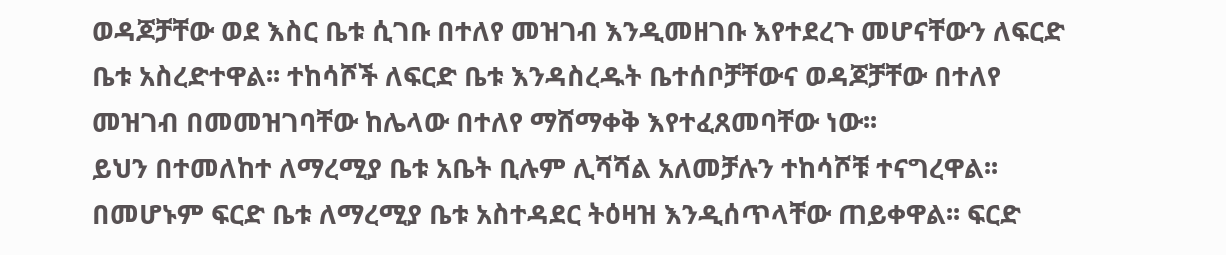ወዳጆቻቸው ወደ እስር ቤቱ ሲገቡ በተለየ መዝገብ እንዲመዘገቡ እየተደረጉ መሆናቸውን ለፍርድ ቤቱ አስረድተዋል፡፡ ተከሳሾች ለፍርድ ቤቱ እንዳስረዱት ቤተሰቦቻቸውና ወዳጆቻቸው በተለየ መዝገብ በመመዝገባቸው ከሌላው በተለየ ማሸማቀቅ እየተፈጸመባቸው ነው፡፡
ይህን በተመለከተ ለማረሚያ ቤቱ አቤት ቢሉም ሊሻሻል አለመቻሉን ተከሳሾቹ ተናግረዋል፡፡ በመሆኑም ፍርድ ቤቱ ለማረሚያ ቤቱ አስተዳደር ትዕዛዝ እንዲሰጥላቸው ጠይቀዋል፡፡ ፍርድ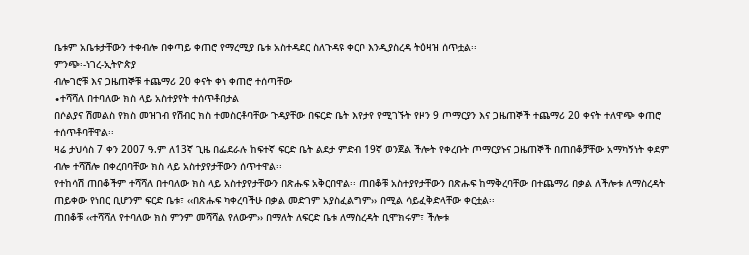ቤቱም አቤቱታቸውን ተቀብሎ በቀጣይ ቀጠሮ የማረሚያ ቤቱ አስተዳደር ስለጉዳዩ ቀርቦ እንዲያስረዳ ትዕዛዝ ሰጥቷል፡፡
ምንጭ፡-ነገረ-ኢትዮጵያ
ብሎገሮቹ እና ጋዜጠኞቹ ተጨማሪ 20 ቀናት ቀነ ቀጠሮ ተሰጣቸው
∙ተሻሻለ በተባለው ክስ ላይ አስተያየት ተሰጥቶበታል
በሶልያና ሽመልስ የክስ መዝገብ የሽብር ክስ ተመስርቶባቸው ጉዳያቸው በፍርድ ቤት እየታየ የሚገኙት የዞን 9 ጦማርያን እና ጋዜጠኞች ተጨማሪ 20 ቀናት ተለዋጭ ቀጠሮ ተሰጥቶባቸዋል፡፡
ዛሬ ታህሳስ 7 ቀን 2007 ዓ.ም ለ13ኛ ጊዜ በፌደራሉ ከፍተኛ ፍርድ ቤት ልደታ ምድብ 19ኛ ወንጀል ችሎት የቀረቡት ጦማርያኑና ጋዜጠኞች በጠበቆቻቸው አማካኝነት ቀደም ብሎ ተሻሽሎ በቀረበባቸው ክስ ላይ አስተያየታቸውን ሰጥተዋል፡፡
የተከሳሽ ጠበቆችም ተሻሻለ በተባለው ክስ ላይ አስተያየታቸውን በጽሑፍ አቅርበዋል፡፡ ጠበቆቹ አስተያየታቸውን በጽሑፍ ከማቅረባቸው በተጨማሪ በቃል ለችሎቱ ለማስረዳት ጠይቀው የነበር ቢሆንም ፍርድ ቤቱ፣ ‹‹በጽሑፍ ካቀረባችሁ በቃል መድገም አያስፈልግም›› በሚል ሳይፈቅድላቸው ቀርቷል፡፡
ጠበቆቹ ‹‹ተሻሻለ የተባለው ክስ ምንም መሻሻል የለውም›› በማለት ለፍርድ ቤቱ ለማስረዳት ቢሞክሩም፣ ችሎቱ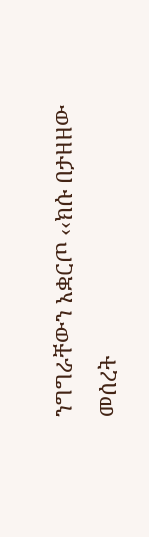ንግግራቸውን አቋርጦ ‹‹ክሱ በታዘዘው መሰረት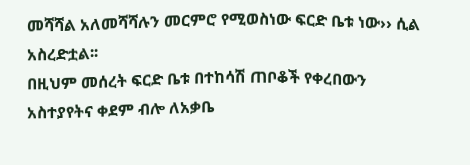መሻሻል አለመሻሻሉን መርምሮ የሚወስነው ፍርድ ቤቱ ነው›› ሲል አስረድቷል፡፡
በዚህም መሰረት ፍርድ ቤቱ በተከሳሽ ጠቦቆች የቀረበውን አስተያየትና ቀደም ብሎ ለአቃቤ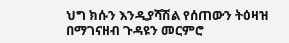ህግ ክሱን እንዲያሻሽል የሰጠውን ትዕዛዝ በማገናዘብ ጉዳዩን መርምሮ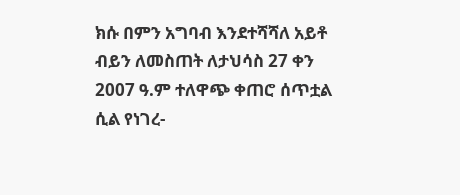ክሱ በምን አግባብ እንደተሻሻለ አይቶ ብይን ለመስጠት ለታህሳስ 27 ቀን 2007 ዓ.ም ተለዋጭ ቀጠሮ ሰጥቷል ሲል የነገረ-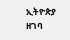ኢትዮጵያ ዘገባ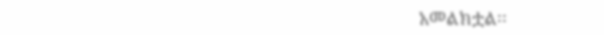አመልክቷል፡፡